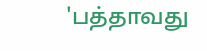'பத்தாவது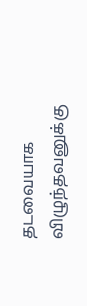தடவையாக
விழுந்தவனுக்கு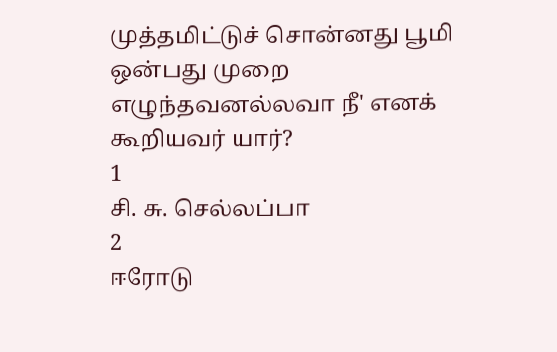முத்தமிட்டுச் சொன்னது பூமி
ஒன்பது முறை எழுந்தவனல்லவா நீ' எனக் கூறியவர் யார்?
1
சி. சு. செல்லப்பா
2
ஈரோடு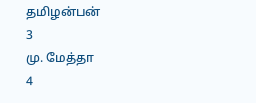தமிழன்பன்
3
மு. மேத்தா
4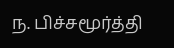ந. பிச்சமூர்த்தி